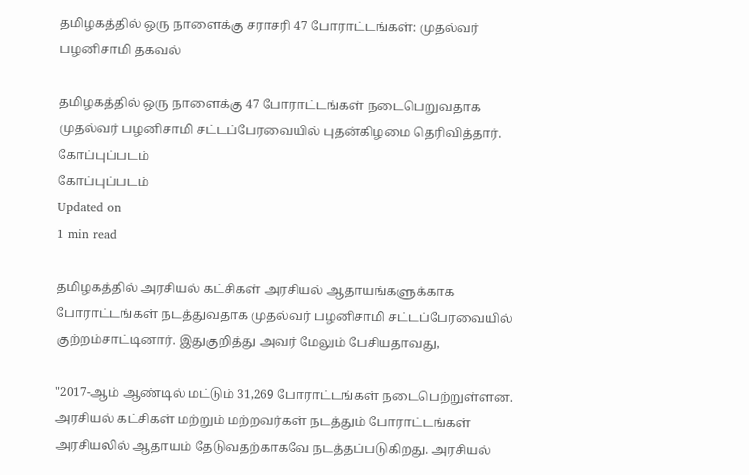தமிழகத்தில் ஒரு நாளைக்கு சராசரி 47 போராட்டங்கள்: முதல்வர் பழனிசாமி தகவல்

தமிழகத்தில் ஒரு நாளைக்கு 47 போராட்டங்கள் நடைபெறுவதாக முதல்வர் பழனிசாமி சட்டப்பேரவையில் புதன்கிழமை தெரிவித்தார்.
கோப்புப்படம்
கோப்புப்படம்
Updated on
1 min read

தமிழகத்தில் அரசியல் கட்சிகள் அரசியல் ஆதாயங்களுக்காக போராட்டங்கள் நடத்துவதாக முதல்வர் பழனிசாமி சட்டப்பேரவையில் குற்றம்சாட்டினார். இதுகுறித்து அவர் மேலும் பேசியதாவது,

"2017-ஆம் ஆண்டில் மட்டும் 31,269 போராட்டங்கள் நடைபெற்றுள்ளன. அரசியல் கட்சிகள் மற்றும் மற்றவர்கள் நடத்தும் போராட்டங்கள் அரசியலில் ஆதாயம் தேடுவதற்காகவே நடத்தப்படுகிறது. அரசியல்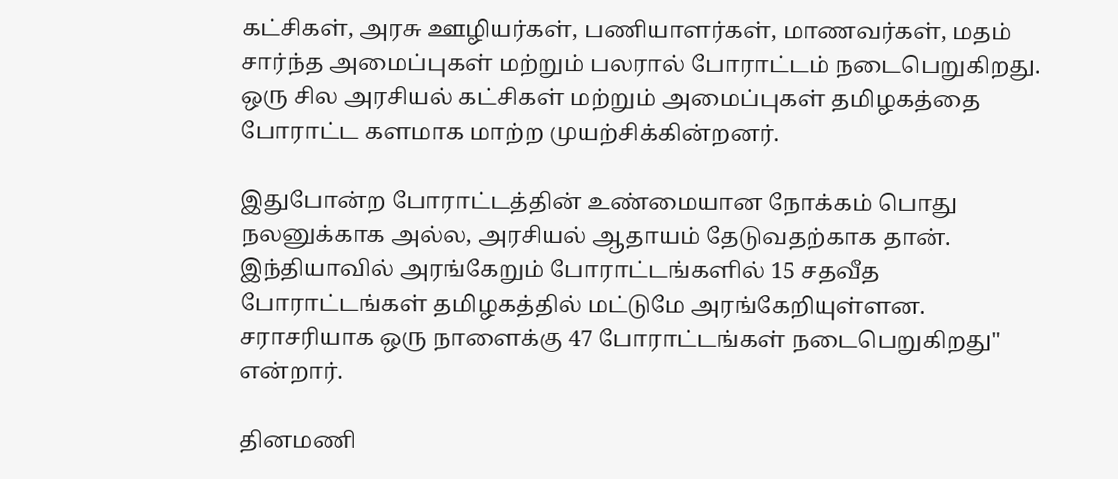கட்சிகள், அரசு ஊழியர்கள், பணியாளர்கள், மாணவர்கள், மதம் சார்ந்த அமைப்புகள் மற்றும் பலரால் போராட்டம் நடைபெறுகிறது. ஒரு சில அரசியல் கட்சிகள் மற்றும் அமைப்புகள் தமிழகத்தை போராட்ட களமாக மாற்ற முயற்சிக்கின்றனர்.

இதுபோன்ற போராட்டத்தின் உண்மையான நோக்கம் பொது நலனுக்காக அல்ல, அரசியல் ஆதாயம் தேடுவதற்காக தான். இந்தியாவில் அரங்கேறும் போராட்டங்களில் 15 சதவீத போராட்டங்கள் தமிழகத்தில் மட்டுமே அரங்கேறியுள்ளன. சராசரியாக ஒரு நாளைக்கு 47 போராட்டங்கள் நடைபெறுகிறது" என்றார்.

தினமணி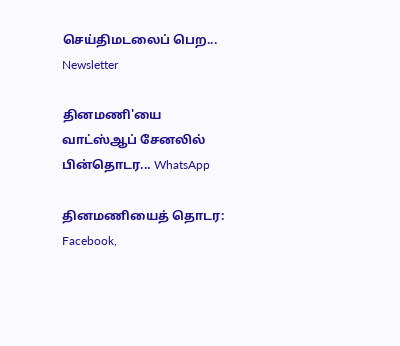செய்திமடலைப் பெற... Newsletter

தினமணி'யை வாட்ஸ்ஆப் சேனலில் பின்தொடர... WhatsApp

தினமணியைத் தொடர: Facebook,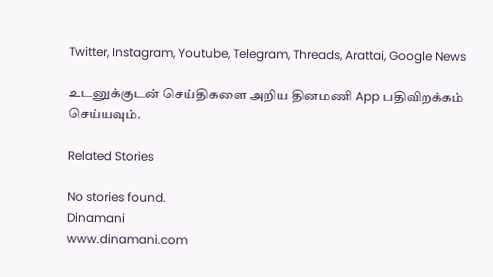Twitter, Instagram, Youtube, Telegram, Threads, Arattai, Google News

உடனுக்குடன் செய்திகளை அறிய தினமணி App பதிவிறக்கம் செய்யவும்.

Related Stories

No stories found.
Dinamani
www.dinamani.com